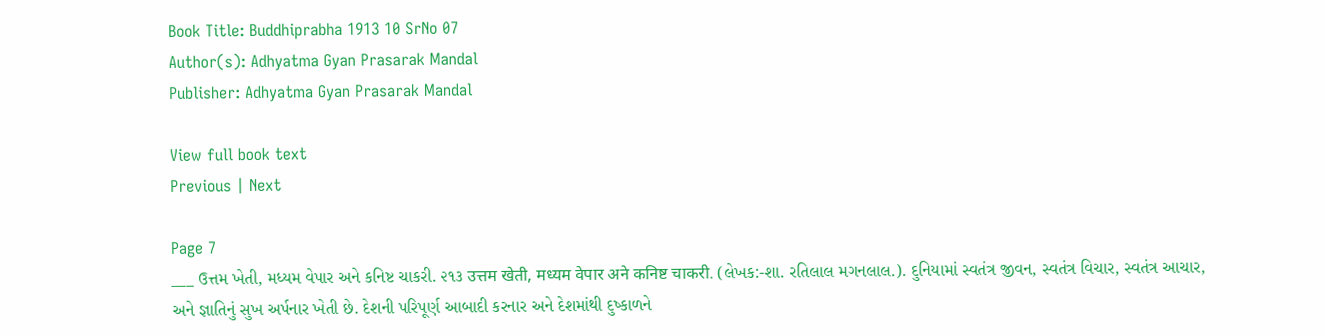Book Title: Buddhiprabha 1913 10 SrNo 07
Author(s): Adhyatma Gyan Prasarak Mandal
Publisher: Adhyatma Gyan Prasarak Mandal

View full book text
Previous | Next

Page 7
___ ઉત્તમ ખેતી, મધ્યમ વેપાર અને કનિષ્ટ ચાકરી. ૨૧૩ उत्तम खेती, मध्यम वेपार अने कनिष्ट चाकरी. (લેખક:-શા. રતિલાલ મગનલાલ.). દુનિયામાં સ્વતંત્ર જીવન, સ્વતંત્ર વિચાર, સ્વતંત્ર આચાર, અને જ્ઞાતિનું સુખ અર્પનાર ખેતી છે. દેશની પરિપૂર્ણ આબાદી કરનાર અને દેશમાંથી દુષ્કાળને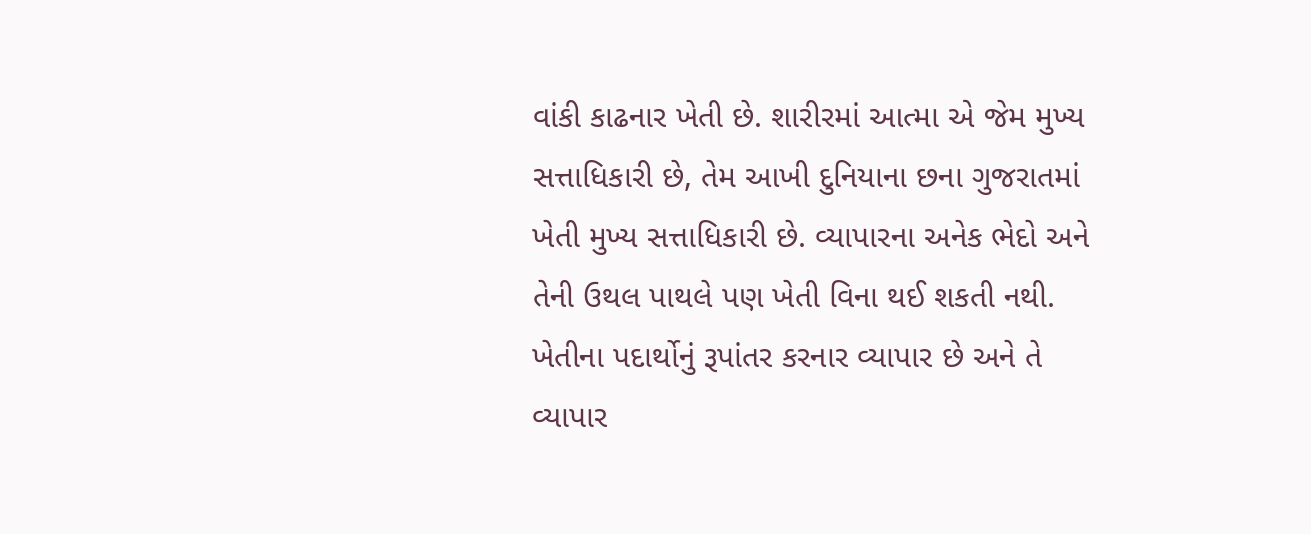વાંકી કાઢનાર ખેતી છે. શારીરમાં આત્મા એ જેમ મુખ્ય સત્તાધિકારી છે, તેમ આખી દુનિયાના છના ગુજરાતમાં ખેતી મુખ્ય સત્તાધિકારી છે. વ્યાપારના અનેક ભેદો અને તેની ઉથલ પાથલે પણ ખેતી વિના થઈ શકતી નથી. ખેતીના પદાર્થોનું રૂપાંતર કરનાર વ્યાપાર છે અને તે વ્યાપાર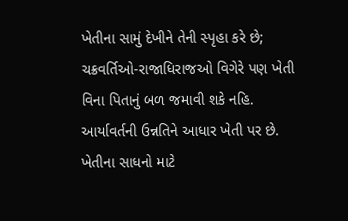ખેતીના સામું દેખીને તેની સ્પૃહા કરે છે; ચક્રવર્તિઓ-રાજાધિરાજઓ વિગેરે પણ ખેતી વિના પિતાનું બળ જમાવી શકે નહિ. આર્યાવર્તની ઉન્નતિને આધાર ખેતી પર છે. ખેતીના સાધનો માટે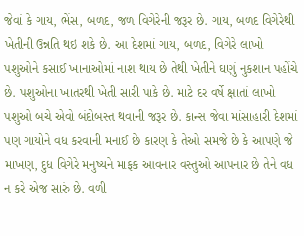જેવાં કે ગાય, ભેંસ, બળદ, જળ વિગેરેની જરૂર છે. ગાય, બળદ વિગેરેથી ખેતીની ઉન્નતિ થઇ શકે છે. આ દેશમાં ગાય, બળદ, વિગેરે લાખો પશુઓને કસાઈ ખાનાઓમાં નાશ થાય છે તેથી ખેતીને ઘણું નુકશાન પહોંચે છે. પશુઓના ખાતરથી ખેતી સારી પાકે છે. માટે દર વર્ષે ક્ષાતાં લાખો પશુઓ બચે એવો બંદોબસ્ત થવાની જરૂર છે. કાન્સ જેવા માંસાહારી દેશમાં પણ ગાયોને વધ કરવાની મનાઈ છે કારણ કે તેઓ સમજે છે કે આપણે જે માખણ, દુધ વિગેરે મનુષ્યને માફક આવનાર વસ્તુઓ આપનાર છે તેને વધ ન કરે એજ સારું છે. વળી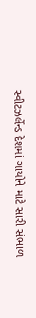સ્વીટઝર્લેન્ડ દેશમાં ગાયોને માટે સારી સંભાળ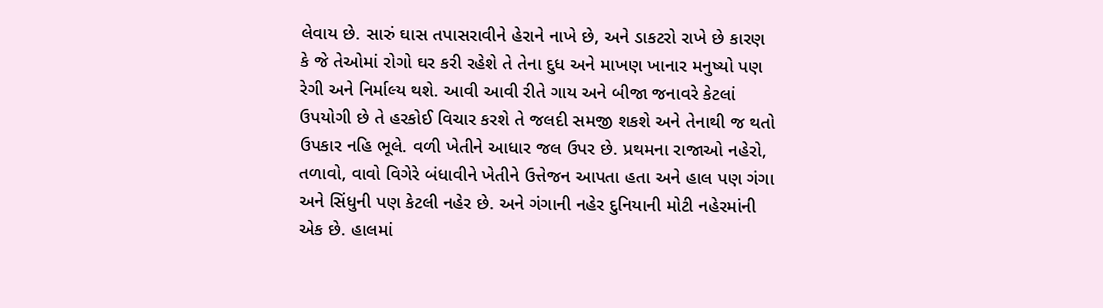લેવાય છે. સારું ઘાસ તપાસરાવીને હેરાને નાખે છે, અને ડાકટરો રાખે છે કારણ કે જે તેઓમાં રોગો ઘર કરી રહેશે તે તેના દુધ અને માખણ ખાનાર મનુષ્યો પણ રેગી અને નિર્માલ્ય થશે. આવી આવી રીતે ગાય અને બીજા જનાવરે કેટલાં ઉપયોગી છે તે હરકોઈ વિચાર કરશે તે જલદી સમજી શકશે અને તેનાથી જ થતો ઉપકાર નહિ ભૂલે. વળી ખેતીને આધાર જલ ઉપર છે. પ્રથમના રાજાઓ નહેરો, તળાવો, વાવો વિગેરે બંધાવીને ખેતીને ઉત્તેજન આપતા હતા અને હાલ પણ ગંગા અને સિંધુની પણ કેટલી નહેર છે. અને ગંગાની નહેર દુનિયાની મોટી નહેરમાંની એક છે. હાલમાં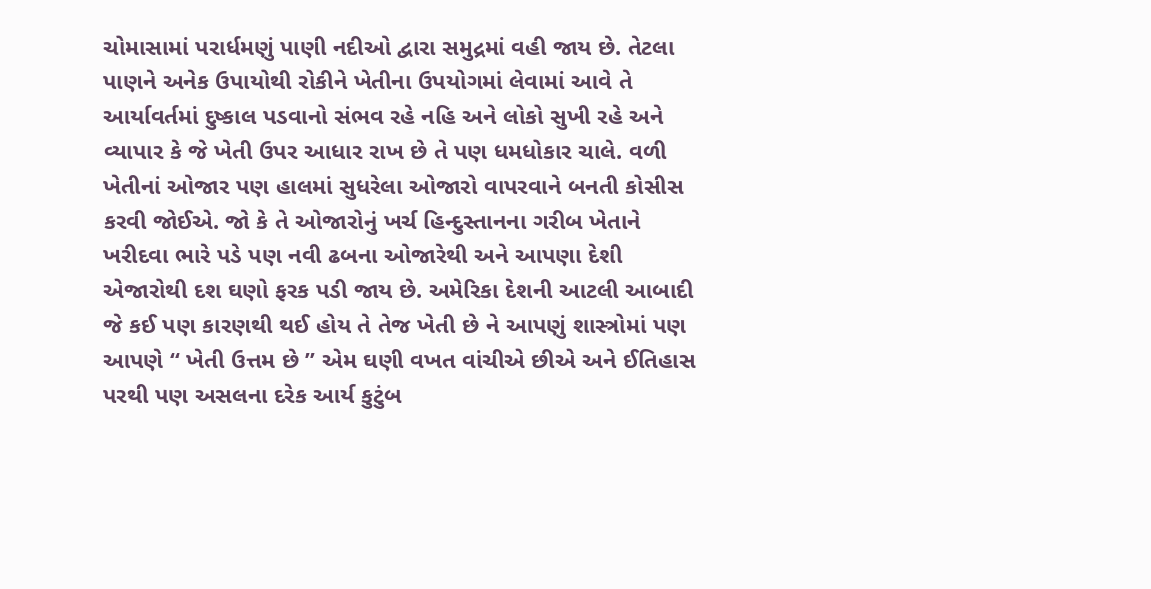ચોમાસામાં પરાર્ધમણું પાણી નદીઓ દ્વારા સમુદ્રમાં વહી જાય છે. તેટલા પાણને અનેક ઉપાયોથી રોકીને ખેતીના ઉપયોગમાં લેવામાં આવે તે આર્યાવર્તમાં દુષ્કાલ પડવાનો સંભવ રહે નહિ અને લોકો સુખી રહે અને વ્યાપાર કે જે ખેતી ઉપર આધાર રાખ છે તે પણ ધમધોકાર ચાલે. વળી ખેતીનાં ઓજાર પણ હાલમાં સુધરેલા ઓજારો વાપરવાને બનતી કોસીસ કરવી જોઈએ. જો કે તે ઓજારોનું ખર્ચ હિન્દુસ્તાનના ગરીબ ખેતાને ખરીદવા ભારે પડે પણ નવી ઢબના ઓજારેથી અને આપણા દેશી એજારોથી દશ ઘણો ફરક પડી જાય છે. અમેરિકા દેશની આટલી આબાદી જે કઈ પણ કારણથી થઈ હોય તે તેજ ખેતી છે ને આપણું શાસ્ત્રોમાં પણ આપણે “ ખેતી ઉત્તમ છે ” એમ ઘણી વખત વાંચીએ છીએ અને ઈતિહાસ પરથી પણ અસલના દરેક આર્ય કુટુંબ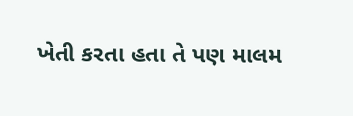ખેતી કરતા હતા તે પણ માલમ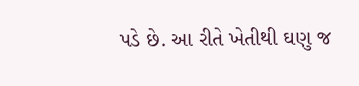પડે છે. આ રીતે ખેતીથી ઘણુ જ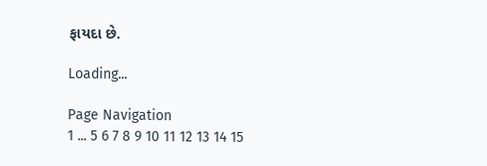ફાયદા છે.

Loading...

Page Navigation
1 ... 5 6 7 8 9 10 11 12 13 14 15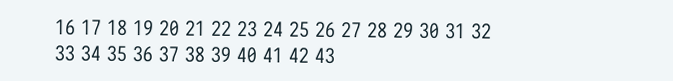16 17 18 19 20 21 22 23 24 25 26 27 28 29 30 31 32 33 34 35 36 37 38 39 40 41 42 43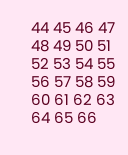44 45 46 47 48 49 50 51 52 53 54 55 56 57 58 59 60 61 62 63 64 65 66